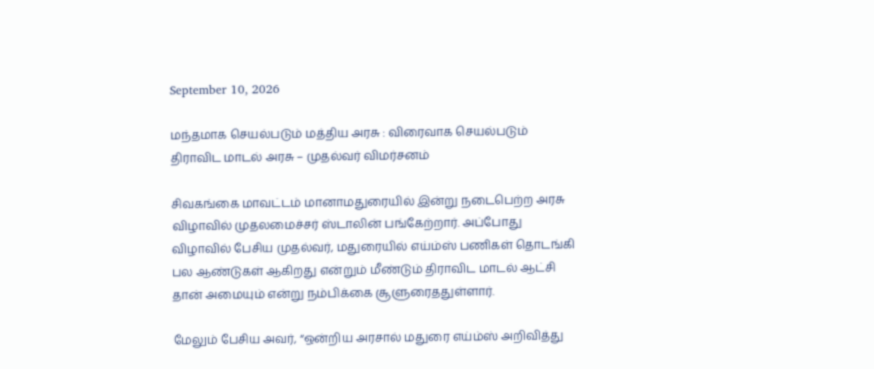September 10, 2026

மந்தமாக செயல்படும் மத்திய அரசு : விரைவாக செயல்படும் திராவிட மாடல் அரசு – முதல்வர் விமர்சனம்

சிவகங்கை மாவட்டம் மானாமதுரையில் இன்று நடைபெற்ற அரசு விழாவில் முதலமைச்சர் ஸ்டாலின் பங்கேற்றார். அப்போது விழாவில் பேசிய முதல்வர், மதுரையில் எய்ம்ஸ் பணிகள் தொடங்கி பல ஆண்டுகள் ஆகிறது என்றும் மீண்டும் திராவிட மாடல் ஆட்சி தான் அமையும் என்று நம்பிக்கை சூளுரைததுள்ளார்.

மேலும் பேசிய அவர், “ஒன்றிய அரசால் மதுரை எய்ம்ஸ் அறிவித்து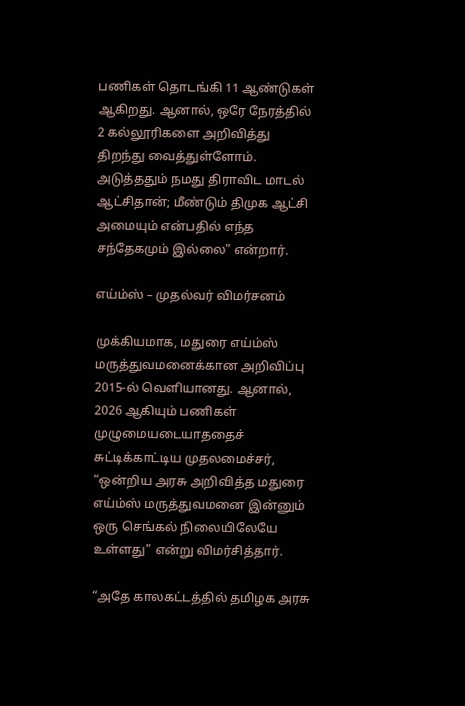பணிகள் தொடங்கி 11 ஆண்டுகள் ஆகிறது. ஆனால், ஒரே நேரத்தில் 2 கல்லூரிகளை அறிவித்து திறந்து வைத்துள்ளோம். அடுத்ததும் நமது திராவிட மாடல் ஆட்சிதான்; மீண்டும் திமுக ஆட்சி அமையும் என்பதில் எந்த சந்தேகமும் இல்லை” என்றார்.

எய்ம்ஸ் – முதல்வர் விமர்சனம்

முக்கியமாக, மதுரை எய்ம்ஸ் மருத்துவமனைக்கான அறிவிப்பு 2015-ல் வெளியானது. ஆனால், 2026 ஆகியும் பணிகள் முழுமையடையாததைச் சுட்டிக்காட்டிய முதலமைச்சர்,  “ஒன்றிய அரசு அறிவித்த மதுரை எய்ம்ஸ் மருத்துவமனை இன்னும் ஒரு செங்கல் நிலையிலேயே உள்ளது” என்று விமர்சித்தார்.

“அதே காலகட்டத்தில் தமிழக அரசு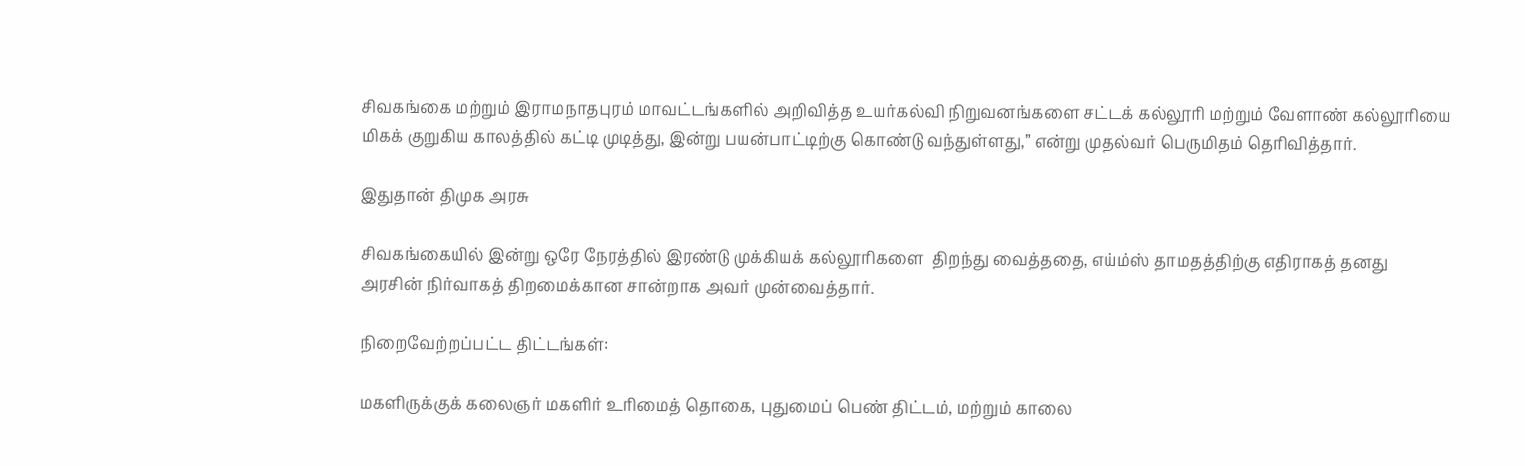சிவகங்கை மற்றும் இராமநாதபுரம் மாவட்டங்களில் அறிவித்த உயர்கல்வி நிறுவனங்களை சட்டக் கல்லூரி மற்றும் வேளாண் கல்லூரியை மிகக் குறுகிய காலத்தில் கட்டி முடித்து, இன்று பயன்பாட்டிற்கு கொண்டு வந்துள்ளது,” என்று முதல்வர் பெருமிதம் தெரிவித்தார்.

இதுதான் திமுக அரசு

சிவகங்கையில் இன்று ஒரே நேரத்தில் இரண்டு முக்கியக் கல்லூரிகளை  திறந்து வைத்ததை, எய்ம்ஸ் தாமதத்திற்கு எதிராகத் தனது அரசின் நிர்வாகத் திறமைக்கான சான்றாக அவர் முன்வைத்தார்.

நிறைவேற்றப்பட்ட திட்டங்கள்:

மகளிருக்குக் கலைஞர் மகளிர் உரிமைத் தொகை, புதுமைப் பெண் திட்டம், மற்றும் காலை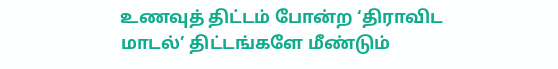உணவுத் திட்டம் போன்ற ‘திராவிட மாடல்’ திட்டங்களே மீண்டும்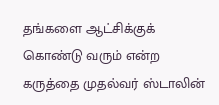தங்களை ஆட்சிக்குக் கொண்டு வரும் என்ற கருத்தை முதல்வர் ஸ்டாலின்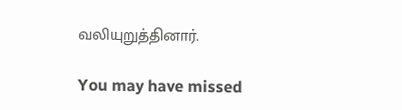வலியுறுத்தினார்.

You may have missed